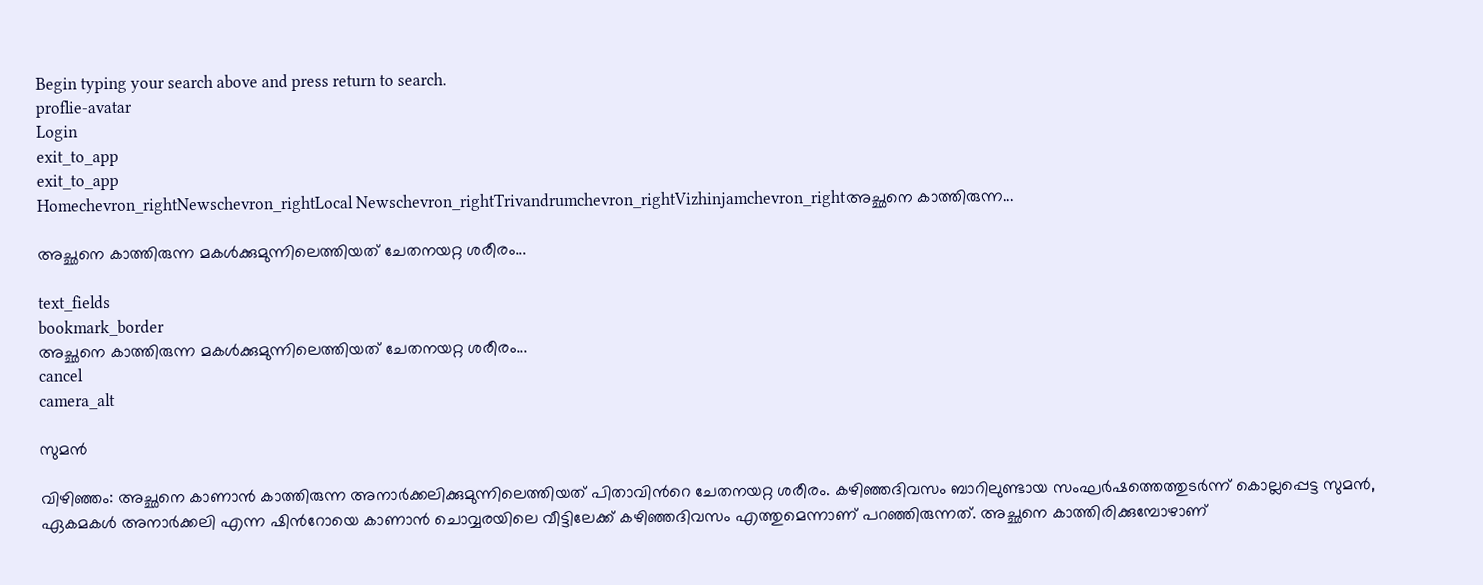Begin typing your search above and press return to search.
proflie-avatar
Login
exit_to_app
exit_to_app
Homechevron_rightNewschevron_rightLocal Newschevron_rightTrivandrumchevron_rightVizhinjamchevron_rightഅച്ഛനെ കാത്തിരുന്ന...

അച്ഛനെ കാത്തിരുന്ന മകൾക്കുമുന്നിലെത്തിയത് ചേതനയറ്റ ശരീരം...

text_fields
bookmark_border
അച്ഛനെ കാത്തിരുന്ന മകൾക്കുമുന്നിലെത്തിയത് ചേതനയറ്റ ശരീരം...
cancel
camera_alt

സുമൻ

വിഴിഞ്ഞം: അച്ഛനെ കാണാൻ കാത്തിരുന്ന അനാർക്കലിക്കുമുന്നിലെത്തിയത് പിതാവിന്‍റെ ചേതനയറ്റ ശരീരം. കഴിഞ്ഞദിവസം ബാറിലുണ്ടായ സംഘർഷത്തെത്തുടർന്ന് കൊല്ലപ്പെട്ട സുമൻ, ഏകമകൾ അനാർക്കലി എന്ന ഷിന്‍റോയെ കാണാൻ ചൊവ്വരയിലെ വീട്ടിലേക്ക് കഴിഞ്ഞദിവസം എത്തുമെന്നാണ് പറഞ്ഞിരുന്നത്. അച്ഛനെ കാത്തിരിക്കുമ്പോഴാണ്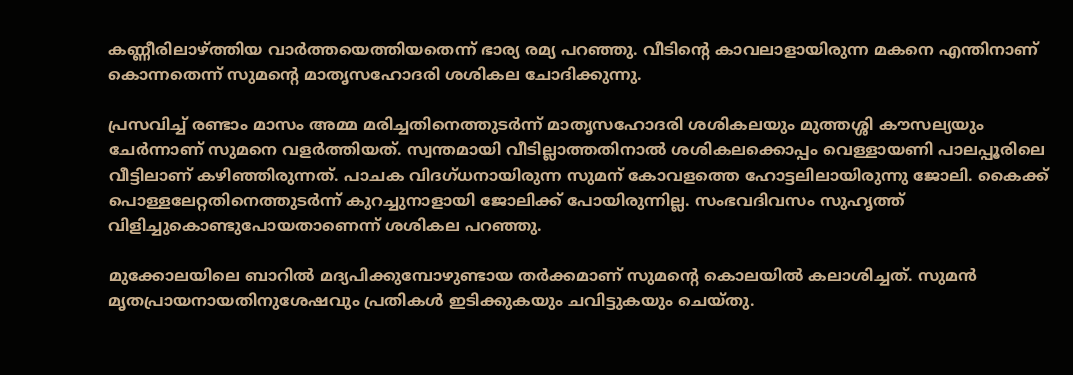കണ്ണീരിലാഴ്ത്തിയ വാർത്തയെത്തിയതെന്ന് ഭാര്യ രമ്യ പറഞ്ഞു. വീടിന്‍റെ കാവലാളായിരുന്ന മകനെ എന്തിനാണ് കൊന്നതെന്ന് സുമന്‍റെ മാതൃസഹോദരി ശശികല ചോദിക്കുന്നു.

പ്രസവിച്ച് രണ്ടാം മാസം അമ്മ മരിച്ചതിനെത്തുടർന്ന് മാതൃസഹോദരി ശശികലയും മുത്തശ്ശി കൗസല്യയും ചേർന്നാണ് സുമനെ വളർത്തിയത്. സ്വന്തമായി വീടില്ലാത്തതിനാൽ ശശികലക്കൊപ്പം വെള്ളായണി പാലപ്പൂരിലെ വീട്ടിലാണ് കഴിഞ്ഞിരുന്നത്. പാചക വിദഗ്ധനായിരുന്ന സുമന് കോവളത്തെ ഹോട്ടലിലായിരുന്നു ജോലി. കൈക്ക് പൊള്ളലേറ്റതിനെത്തുടർന്ന് കുറച്ചുനാളായി ജോലിക്ക് പോയിരുന്നില്ല. സംഭവദിവസം സുഹൃത്ത് വിളിച്ചുകൊണ്ടുപോയതാണെന്ന് ശശികല പറഞ്ഞു.

മുക്കോലയിലെ ബാറിൽ മദ്യപിക്കുമ്പോഴുണ്ടായ തർക്കമാണ് സുമന്‍റെ കൊലയിൽ കലാശിച്ചത്. സുമൻ മൃതപ്രായനായതിനുശേഷവും പ്രതികൾ ഇടിക്കുകയും ചവിട്ടുകയും ചെയ്തു.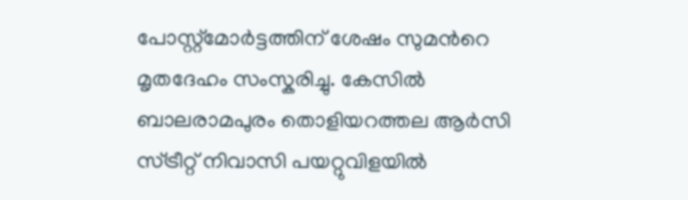പോസ്റ്റ്മോർട്ടത്തിന് ശേഷം സുമന്‍റെ മൃതദേഹം സംസ്കരിച്ചു. കേസിൽ ബാലരാമപുരം തൊളിയറത്തല ആർസി സ്ട്രീറ്റ് നിവാസി പയറ്റുവിളയിൽ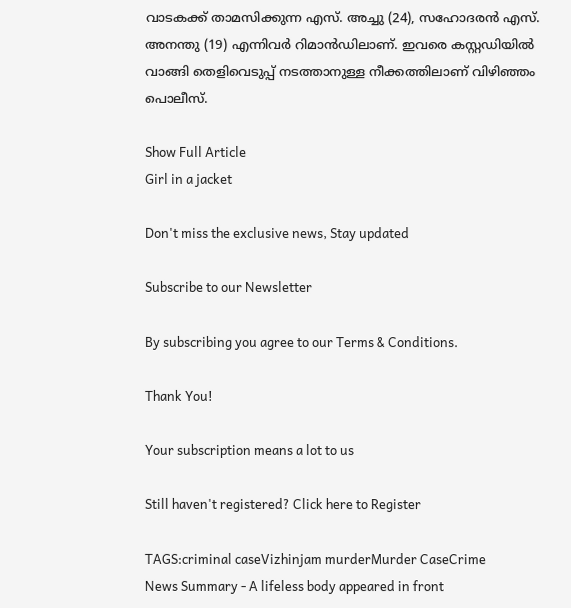വാടകക്ക് താമസിക്കുന്ന എസ്. അച്ചു (24), സഹോദരൻ എസ്. അനന്തു (19) എന്നിവർ റിമാൻഡിലാണ്. ഇവരെ കസ്റ്റഡിയിൽ വാങ്ങി തെളിവെടുപ്പ് നടത്താനുള്ള നീക്കത്തിലാണ് വിഴിഞ്ഞം പൊലീസ്.

Show Full Article
Girl in a jacket

Don't miss the exclusive news, Stay updated

Subscribe to our Newsletter

By subscribing you agree to our Terms & Conditions.

Thank You!

Your subscription means a lot to us

Still haven't registered? Click here to Register

TAGS:criminal caseVizhinjam murderMurder CaseCrime
News Summary - A lifeless body appeared in front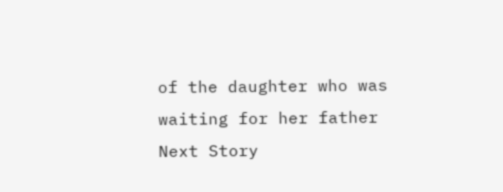of the daughter who was waiting for her father
Next Story